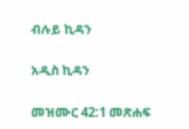ብሉይ ኪዳን

አዲስ ኪዳን

መዝሙር 42:1 መጽሐፍ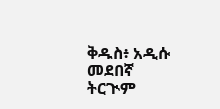ቅዱስ፥ አዲሱ መደበኛ ትርጒም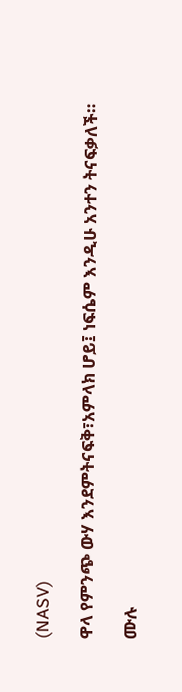(NASV)

ዋላ የምንጭ ውሃ እንደምትናፍቅ፣አምላክ ሆይ፤ ነፍሴም እንዲሁ አንተን ትናፍቃለች።

ሙሉ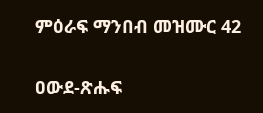ምዕራፍ ማንበብ መዝሙር 42

ዐውደ-ጽሑፍ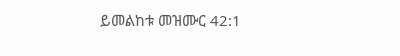ይመልከቱ መዝሙር 42:1